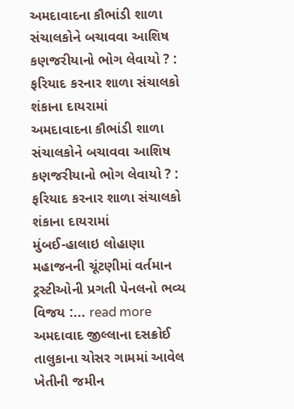અમદાવાદના કૌભાંડી શાળા સંચાલકોને બચાવવા આશિષ કણજરીયાનો ભોગ લેવાયો ? : ફરિયાદ કરનાર શાળા સંચાલકો શંકાના દાયરામાં
અમદાવાદના કૌભાંડી શાળા સંચાલકોને બચાવવા આશિષ કણજરીયાનો ભોગ લેવાયો ? : ફરિયાદ કરનાર શાળા સંચાલકો શંકાના દાયરામાં
મુંબઈ-હાલાઇ લોહાણા મહાજનની ચૂંટણીમાં વર્તમાન ટ્રસ્ટીઓની પ્રગતી પેનલનો ભવ્ય વિજય :... read more
અમદાવાદ જીલ્લાના દસક્રોઈ તાલુકાના ચોસર ગામમાં આવેલ ખેતીની જમીન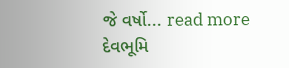જે વર્ષો... read more
દેવભૂમિ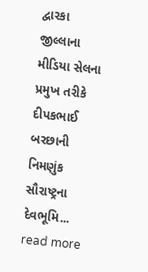દ્વારકા જીલ્લાના મીડિયા સેલના પ્રમુખ તરીકે દીપકભાઈ બરછાની નિમણુંક સૌરાષ્ટ્રના દેવભૂમિ... read more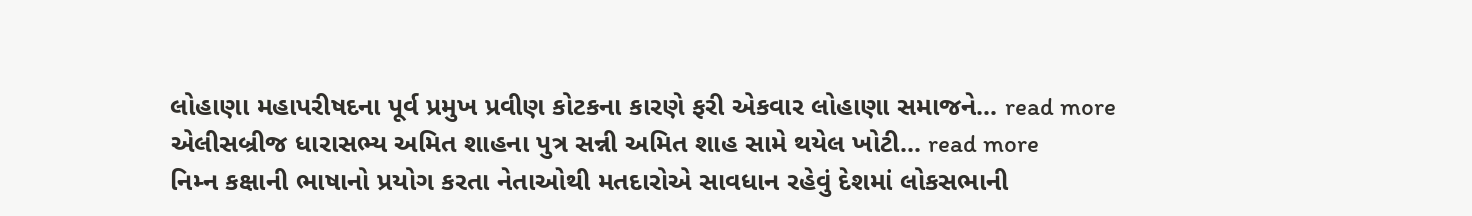લોહાણા મહાપરીષદના પૂર્વ પ્રમુખ પ્રવીણ કોટકના કારણે ફરી એકવાર લોહાણા સમાજને... read more
એલીસબ્રીજ ધારાસભ્ય અમિત શાહના પુત્ર સન્ની અમિત શાહ સામે થયેલ ખોટી... read more
નિમ્ન કક્ષાની ભાષાનો પ્રયોગ કરતા નેતાઓથી મતદારોએ સાવધાન રહેવું દેશમાં લોકસભાની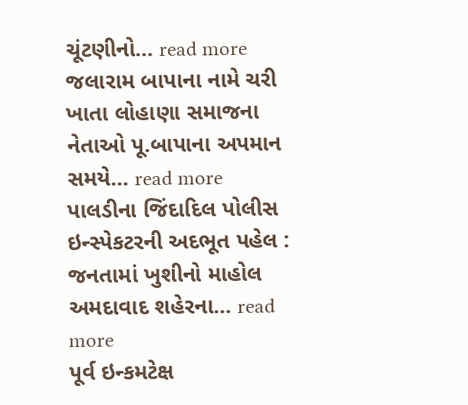ચૂંટણીનો... read more
જલારામ બાપાના નામે ચરી ખાતા લોહાણા સમાજના નેતાઓ પૂ.બાપાના અપમાન સમયે... read more
પાલડીના જિંદાદિલ પોલીસ ઇન્સ્પેકટરની અદભૂત પહેલ : જનતામાં ખુશીનો માહોલ અમદાવાદ શહેરના... read more
પૂર્વ ઇન્કમટેક્ષ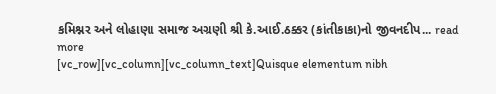કમિશ્નર અને લોહાણા સમાજ અગ્રણી શ્રી કે.આઈ.ઠક્કર (કાંતીકાકા)નો જીવનદીપ... read more
[vc_row][vc_column][vc_column_text]Quisque elementum nibh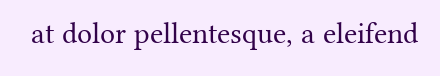at dolor pellentesque, a eleifend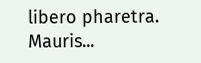libero pharetra. Mauris...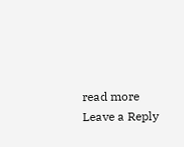read more
Leave a Reply